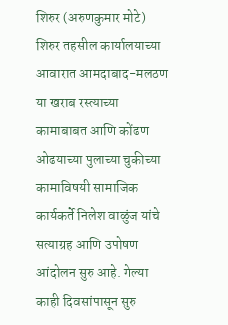शिरुर (अरुणकुमार मोटे) शिरुर तहसील कार्यालयाच्या आवारात आमदाबाद-मलठण या खराब रस्त्याच्या कामाबाबत आणि कोंढण ओढयाच्या पुलाच्या चुकीच्या कामाविषयी सामाजिक कार्यकर्ते निलेश वाळुंज यांचे सत्याग्रह आणि उपोषण आंदोलन सुरु आहे. गेल्या काही दिवसांपासून सुरु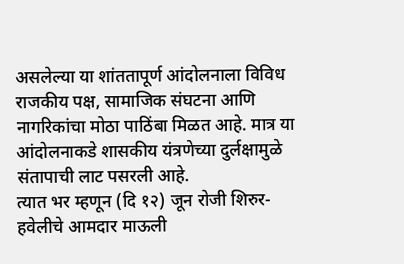असलेल्या या शांततापूर्ण आंदोलनाला विविध राजकीय पक्ष, सामाजिक संघटना आणि नागरिकांचा मोठा पाठिंबा मिळत आहे. मात्र या आंदोलनाकडे शासकीय यंत्रणेच्या दुर्लक्षामुळे संतापाची लाट पसरली आहे.
त्यात भर म्हणून (दि १२) जून रोजी शिरुर-हवेलीचे आमदार माऊली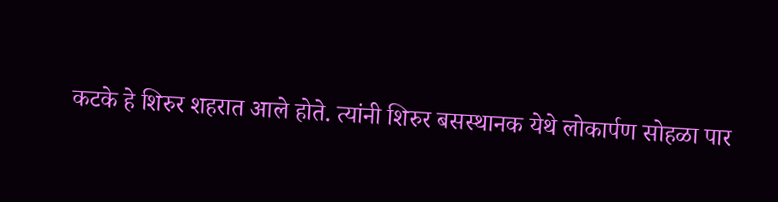कटके हे शिरुर शहरात आले होते. त्यांनी शिरुर बसस्थानक येथे लोकार्पण सोहळा पार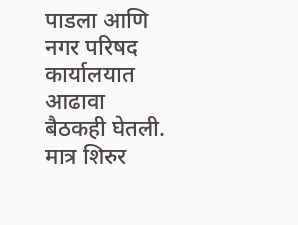पाडला आणि नगर परिषद कार्यालयात आढावा बैठकही घेतली. मात्र शिरुर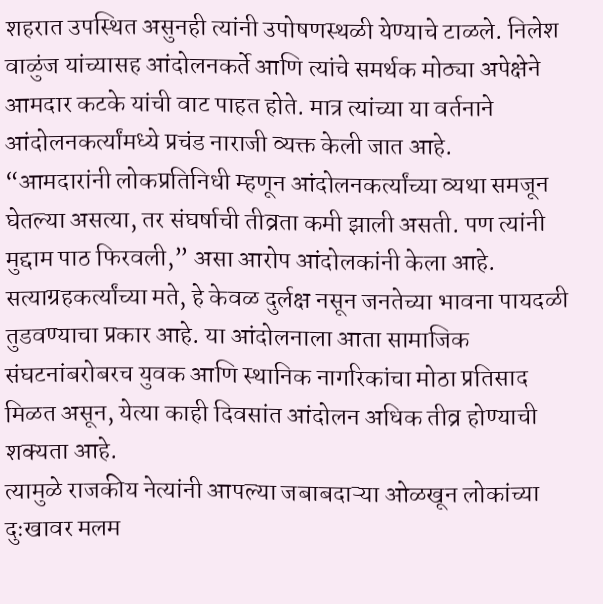शहरात उपस्थित असुनही त्यांनी उपोषणस्थळी येण्याचे टाळले. निलेश वाळुंज यांच्यासह आंदोलनकर्ते आणि त्यांचे समर्थक मोठ्या अपेक्षेने आमदार कटके यांची वाट पाहत होते. मात्र त्यांच्या या वर्तनाने आंदोलनकर्त्यांमध्ये प्रचंड नाराजी व्यक्त केली जात आहे.
“आमदारांनी लोकप्रतिनिधी म्हणून आंदोलनकर्त्यांच्या व्यथा समजून घेतल्या असत्या, तर संघर्षाची तीव्रता कमी झाली असती. पण त्यांनी मुद्दाम पाठ फिरवली,” असा आरोप आंदोलकांनी केला आहे. सत्याग्रहकर्त्यांच्या मते, हे केवळ दुर्लक्ष नसून जनतेच्या भावना पायदळी तुडवण्याचा प्रकार आहे. या आंदोलनाला आता सामाजिक संघटनांबरोबरच युवक आणि स्थानिक नागरिकांचा मोठा प्रतिसाद मिळत असून, येत्या काही दिवसांत आंदोलन अधिक तीव्र होण्याची शक्यता आहे.
त्यामुळे राजकीय नेत्यांनी आपल्या जबाबदाऱ्या ओळखून लोकांच्या दुःखावर मलम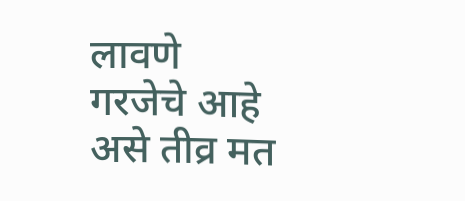लावणे गरजेचे आहे असे तीव्र मत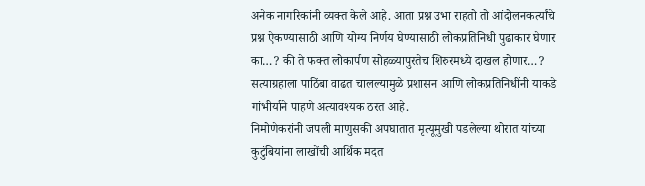अनेक नागरिकांनी व्यक्त केले आहे. आता प्रश्न उभा राहतो तो आंदोलनकर्त्यांचे प्रश्न ऐकण्यासाठी आणि योग्य निर्णय घेण्यासाठी लोकप्रतिनिधी पुढाकार घेणार का…? की ते फक्त लोकार्पण सोहळ्यापुरतेच शिरुरमध्ये दाखल होणार…? सत्याग्रहाला पाठिंबा वाढत चालल्यामुळे प्रशासन आणि लोकप्रतिनिधींनी याकडे गांभीर्याने पाहणे अत्यावश्यक ठरत आहे.
निमोणेकरांनी जपली माणुसकी अपघातात मृत्यूमुखी पडलेल्या थोरात यांच्या कुटुंबियांना लाखोंची आर्थिक मदत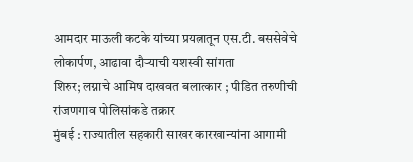आमदार माऊली कटके यांच्या प्रयत्नातून एस.टी. बससेवेचे लोकार्पण, आढावा दौऱ्याची यशस्वी सांगता
शिरुर; लग्नाचे आमिष दाखवत बलात्कार ; पीडित तरुणीची रांजणगाव पोलिसांकडे तक्रार
मुंबई : राज्यातील सहकारी साखर कारखान्यांना आगामी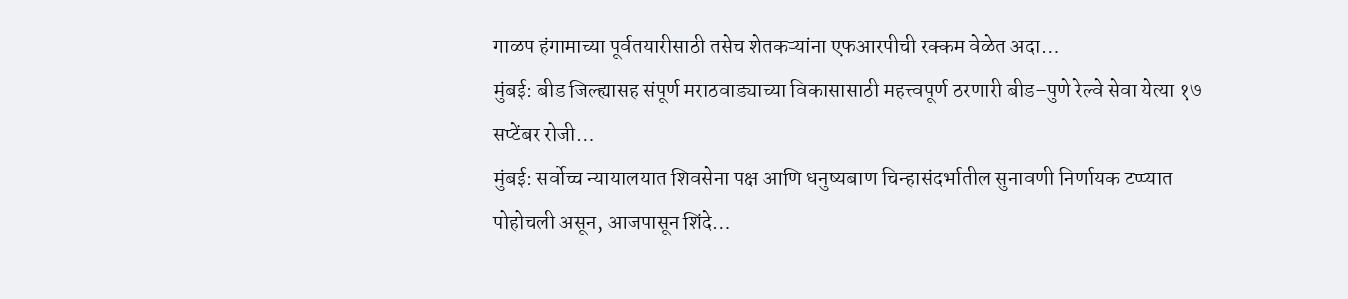गाळप हंगामाच्या पूर्वतयारीसाठी तसेच शेतकऱ्यांना एफआरपीची रक्कम वेळेत अदा…
मुंबई: बीड जिल्ह्यासह संपूर्ण मराठवाड्याच्या विकासासाठी महत्त्वपूर्ण ठरणारी बीड–पुणे रेल्वे सेवा येत्या १७ सप्टेंबर रोजी…
मुंबई: सर्वोच्च न्यायालयात शिवसेना पक्ष आणि धनुष्यबाण चिन्हासंदर्भातील सुनावणी निर्णायक टप्प्यात पोहोचली असून, आजपासून शिंदे…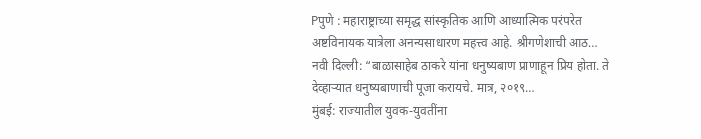Pपुणे : महाराष्ट्राच्या समृद्ध सांस्कृतिक आणि आध्यात्मिक परंपरेत अष्टविनायक यात्रेला अनन्यसाधारण महत्त्व आहे. श्रीगणेशाची आठ…
नवी दिल्ली: “बाळासाहेब ठाकरे यांना धनुष्यबाण प्राणाहून प्रिय होता. ते देव्हाऱ्यात धनुष्यबाणाची पूजा करायचे. मात्र, २०१९…
मुंबई: राज्यातील युवक-युवतींना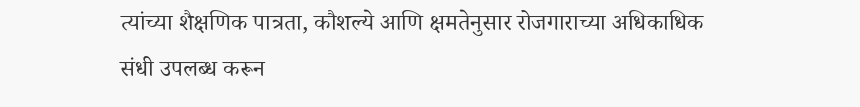त्यांच्या शैक्षणिक पात्रता, कौशल्ये आणि क्षमतेनुसार रोजगाराच्या अधिकाधिक संधी उपलब्ध करून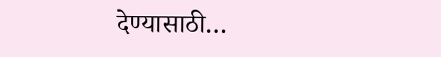देण्यासाठी…